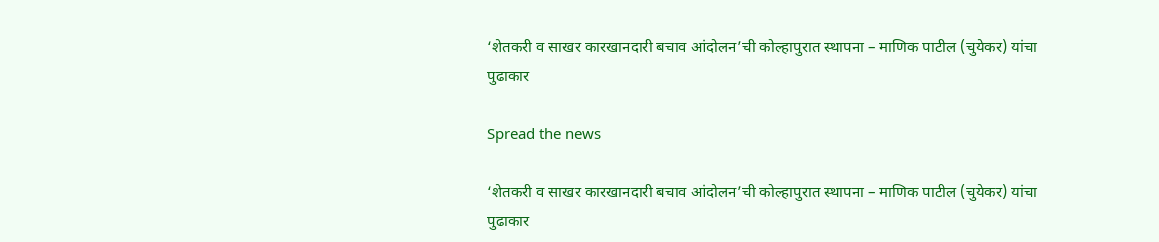‘शेतकरी व साखर कारखानदारी बचाव आंदोलन’ची कोल्हापुरात स्थापना – माणिक पाटील (चुयेकर) यांचा पुढाकार

Spread the news

‘शेतकरी व साखर कारखानदारी बचाव आंदोलन’ची कोल्हापुरात स्थापना – माणिक पाटील (चुयेकर) यांचा पुढाकार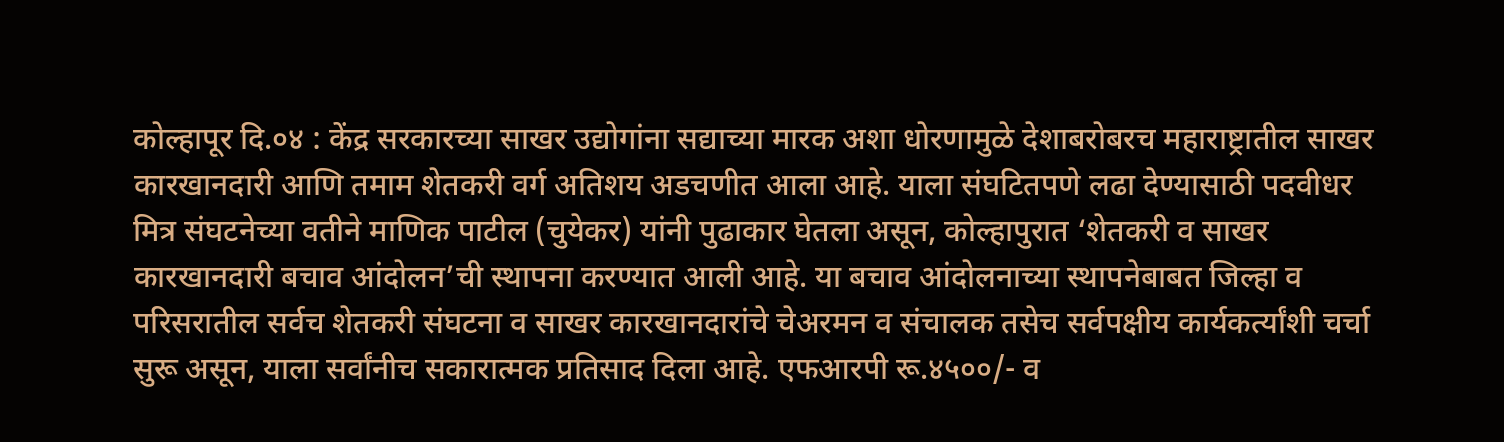कोल्हापूर दि.०४ : केंद्र सरकारच्या साखर उद्योगांना सद्याच्या मारक अशा धोरणामुळे देशाबरोबरच महाराष्ट्रातील साखर कारखानदारी आणि तमाम शेतकरी वर्ग अतिशय अडचणीत आला आहे. याला संघटितपणे लढा देण्यासाठी पदवीधर मित्र संघटनेच्या वतीने माणिक पाटील (चुयेकर) यांनी पुढाकार घेतला असून, कोल्हापुरात ‘शेतकरी व साखर कारखानदारी बचाव आंदोलन’ची स्थापना करण्यात आली आहे. या बचाव आंदोलनाच्या स्थापनेबाबत जिल्हा व परिसरातील सर्वच शेतकरी संघटना व साखर कारखानदारांचे चेअरमन व संचालक तसेच सर्वपक्षीय कार्यकर्त्यांशी चर्चा सुरू असून, याला सर्वांनीच सकारात्मक प्रतिसाद दिला आहे. एफआरपी रू.४५००/- व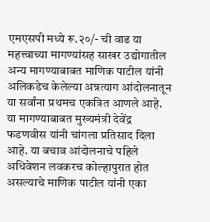एमएसपी मध्ये रू.२०/- ची वाढ या महत्त्वाच्या मागण्यांसह साखर उद्योगातील अन्य मागण्याबाबत माणिक पाटील यांनी अलिकडेच केलेल्या अन्नत्याग आंदोलनातून या सर्वांना प्रथमच एकत्रित आणले आहे. या मागण्याबाबत मुख्यमंत्री देवेंद्र फडणवीस यांनी चांगला प्रतिसाद दिला आहे. या बचाव आंदोलनाचे पहिले अधिवेशन लवकरच कोल्हापुरात होत असल्याचे माणिक पाटील यांनी एका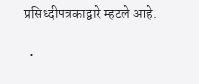प्रसिध्दीपत्रकाद्वारे म्हटले आहे.

  •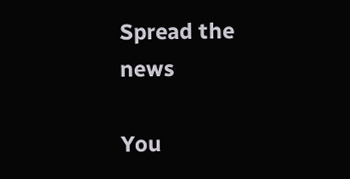Spread the news

You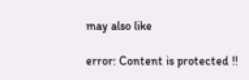may also like

error: Content is protected !!